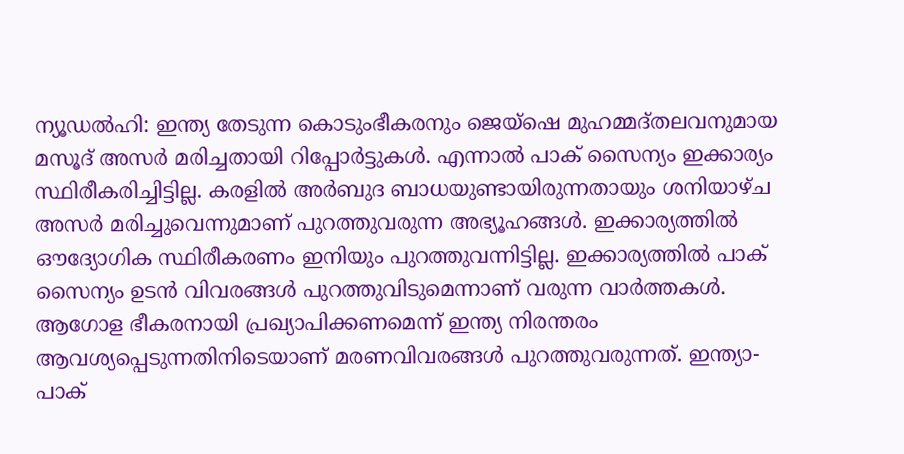ന്യൂഡൽഹി: ഇന്ത്യ തേടുന്ന കൊടുംഭീകരനും ജെയ്ഷെ മുഹമ്മദ്തലവനുമായ മസൂദ് അസർ മരിച്ചതായി റിപ്പോർട്ടുകൾ. എന്നാൽ പാക് സൈന്യം ഇക്കാര്യം സ്ഥിരീകരിച്ചിട്ടില്ല. കരളിൽ അർബുദ ബാധയുണ്ടായിരുന്നതായും ശനിയാഴ്ച അസർ മരിച്ചുവെന്നുമാണ് പുറത്തുവരുന്ന അഭ്യൂഹങ്ങൾ. ഇക്കാര്യത്തിൽ ഔദ്യോഗിക സ്ഥിരീകരണം ഇനിയും പുറത്തുവന്നിട്ടില്ല. ഇക്കാര്യത്തിൽ പാക് സൈന്യം ഉടൻ വിവരങ്ങൾ പുറത്തുവിടുമെന്നാണ് വരുന്ന വാർത്തകൾ. ആഗോള ഭീകരനായി പ്രഖ്യാപിക്കണമെന്ന് ഇന്ത്യ നിരന്തരം ആവശ്യപ്പെടുന്നതിനിടെയാണ് മരണവിവരങ്ങൾ പുറത്തുവരുന്നത്. ഇന്ത്യാ- പാക്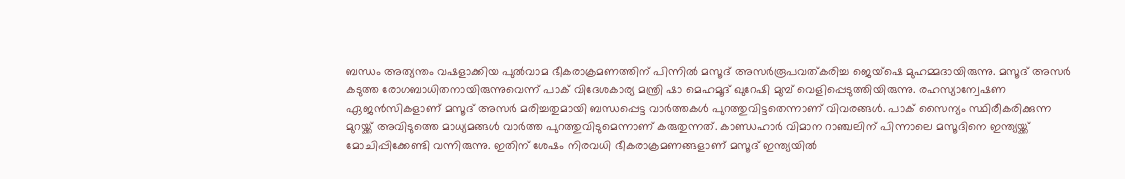ബന്ധം അത്യന്തം വഷളാക്കിയ പുൽവാമ ഭീകരാക്രമണത്തിന് പിന്നിൽ മസൂദ് അസർരൂപവത്കരിച്ച ജെയ്ഷെ മുഹമ്മദായിരുന്നു. മസൂദ് അസർ കടുത്ത രോഗബാധിതനായിരുന്നുവെന്ന് പാക് വിദേശകാര്യ മന്ത്രി ഷാ മെഹമൂദ് ഖുറേഷി മുമ്പ് വെളിപ്പെടുത്തിയിരുന്നു. രഹസ്യാന്വേഷണ ഏജൻസികളാണ് മസൂദ് അസർ മരിച്ചതുമായി ബന്ധപ്പെട്ട വാർത്തകൾ പുറത്തുവിട്ടതെന്നാണ് വിവരങ്ങൾ. പാക് സൈന്യം സ്ഥിരീകരിക്കുന്ന മുറയ്ക്ക് അവിടുത്തെ മാധ്യമങ്ങൾ വാർത്ത പുറത്തുവിടുമെന്നാണ് കരുതുന്നത്. കാണ്ഡഹാർ വിമാന റാഞ്ചലിന് പിന്നാലെ മസൂദിനെ ഇന്ത്യയ്ക്ക് മോചിപ്പിക്കേണ്ടി വന്നിരുന്നു. ഇതിന് ശേഷം നിരവധി ഭീകരാക്രമണങ്ങളാണ് മസൂദ് ഇന്ത്യയിൽ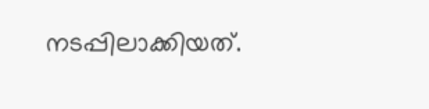നടപ്പിലാക്കിയത്.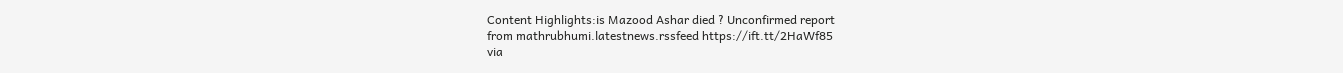Content Highlights:is Mazood Ashar died ? Unconfirmed report
from mathrubhumi.latestnews.rssfeed https://ift.tt/2HaWf85
via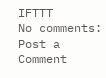IFTTT
No comments:
Post a Comment